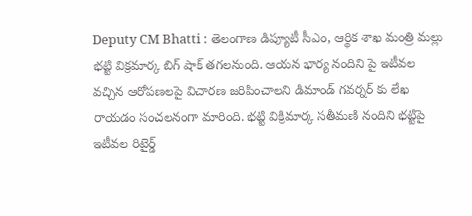Deputy CM Bhatti : తెలంగాణ డిప్యూటీ సీఎం, ఆర్థిక శాఖ మంత్రి మల్లు భట్టి విక్రమార్క బిగ్‌ షాక్‌ తగలనుంది. ఆయన భార్య నందిని పై ఇటీవల వచ్చిన ఆరోపణలపై విచారణ జరిపించాలని డిమాండ్‌ గవర్నర్‌ కు లేఖ రాయడం సంచలనంగా మారింది. భట్టి విక్రిమార్క సతీమణి నందిని భట్టిపై ఇటీవల రిటైర్డ్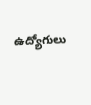ఉద్యోగులు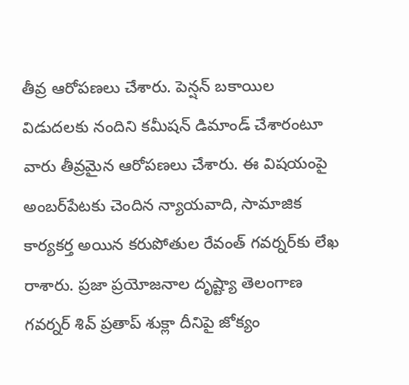తీవ్ర ఆరోపణలు చేశారు. పెన్షన్ బకాయిల విడుదలకు నందిని కమీషన్ డిమాండ్ చేశారంటూ వారు తీవ్రమైన ఆరోపణలు చేశారు. ఈ విషయంపై అంబర్‌పేటకు చెందిన న్యాయవాది, సామాజిక కార్యకర్త అయిన కరుపోతుల రేవంత్ గవర్నర్‌కు లేఖ రాశారు. ప్రజా ప్రయోజనాల దృష్ట్యా తెలంగాణ గవర్నర్ శివ్ ప్రతాప్ శుక్లా దీనిపై జోక్యం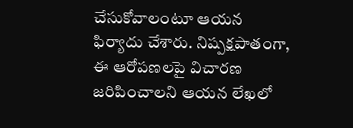చేసుకోవాలంటూ ఆయన ఫిర్యాదు చేశారు. నిష్పక్షపాతంగా, ఈ ఆరోపణలపై విచారణ జరిపించాలని ఆయన లేఖలో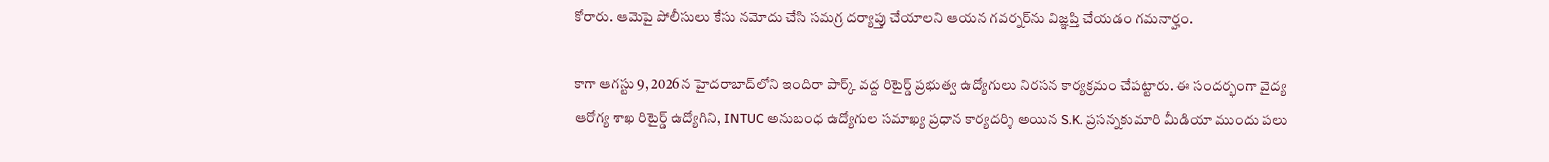కోరారు. ఆమెపై పోలీసులు కేసు నమోదు చేసి సమగ్ర దర్యాప్తు చేయాలని ఆయన గవర్నర్‌ను విజ్ఞప్తి చేయడం గమనార్హం.

కాగా ఆగస్టు 9, 2026న హైదరాబాద్‌లోని ఇందిరా పార్క్ వద్ద రిటైర్డ్ ప్రభుత్వ ఉద్యోగులు నిరసన కార్యక్రమం చేపట్టారు. ఈ సందర్భంగా వైద్య ఆరోగ్య శాఖ రిటైర్డ్ ఉద్యోగిని, INTUC అనుబంధ ఉద్యోగుల సమాఖ్య ప్రధాన కార్యదర్శి అయిన S.K. ప్రసన్నకుమారి మీడియా ముందు పలు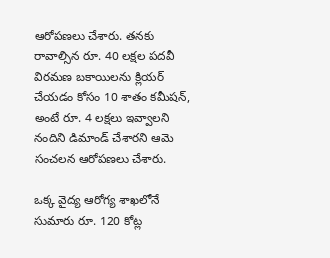ఆరోపణలు చేశారు. తనకు రావాల్సిన రూ. 40 లక్షల పదవీ విరమణ బకాయిలను క్లియర్ చేయడం కోసం 10 శాతం కమీషన్, అంటే రూ. 4 లక్షలు ఇవ్వాలని నందిని డిమాండ్ చేశారని ఆమె సంచలన ఆరోపణలు చేశారు.

ఒక్క వైద్య ఆరోగ్య శాఖలోనే సుమారు రూ. 120 కోట్ల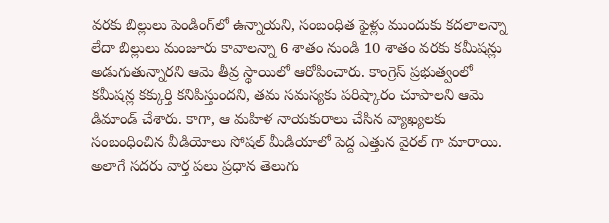వరకు బిల్లులు పెండింగ్‌లో ఉన్నాయని, సంబంధిత ఫైళ్లు ముందుకు కదలాలన్నా లేదా బిల్లులు మంజూరు కావాలన్నా 6 శాతం నుండి 10 శాతం వరకు కమీషన్లు అడుగుతున్నారని ఆమె తీవ్ర స్థాయిలో ఆరోపించారు. కాంగ్రెస్ ప్రభుత్వంలో కమీషన్ల కక్కుర్తి కనిపిస్తుందని, తమ సమస్యకు పరిష్కారం చూపాలని ఆమె డిమాండ్ చేశారు. కాగా, ఆ మహిళ నాయకురాలు చేసిన వ్యాఖ్యలకు సంబంధించిన వీడియోలు సోషల్ మీడియాలో పెద్ద ఎత్తున వైరల్ గా మారాయి. అలాగే సదరు వార్త పలు ప్రధాన తెలుగు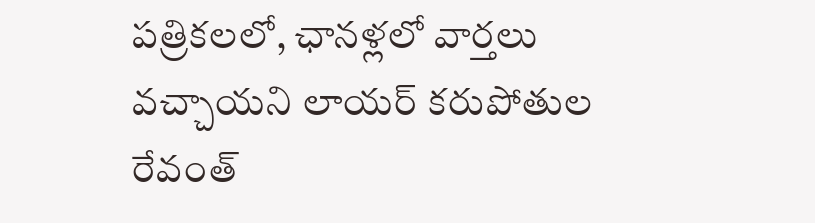పత్రికలలో, ఛానళ్లలో వార్తలు వచ్చాయని లాయర్ కరుపోతుల రేవంత్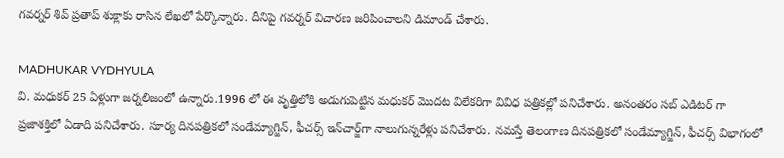గవర్నర్‌ శివ్ ప్రతాప్ శుక్లాకు రాసిన లేఖలో పేర్కొన్నారు. దీనిపై గవర్నర్‌ విచారణ జరిపించాలని డిమాండ్‌ చేశారు.

MADHUKAR VYDHYULA
వి. మధుకర్‌ 25 ఏళ్లుగా జర్నలిజంలో ఉన్నారు.1996 లో ఈ వృత్తిలోకి అడుగుపెట్టిన మధుకర్‌ మొదట విలేకరిగా వివిధ పత్రికల్లో పనిచేశారు. అనంతరం సబ్‌ ఎడిటర్‌ గా ప్రజాశక్తిలో ఏడాది పనిచేశారు. సూర్య దినపత్రికలో సండేమ్యాగ్జిన్‌, ఫీచర్స్‌ ఇన్‌చార్జ్‌గా నాలుగున్నరేళ్లు పనిచేశారు. నమస్తే తెలంగాణ దినపత్రికలో సండేమ్యాగ్జిన్‌, ఫీచర్స్‌ విభాగంలో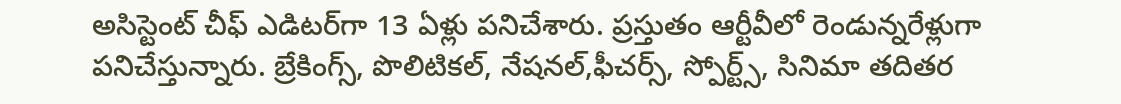అసిస్టెంట్‌ చీఫ్‌ ఎడిటర్‌గా 13 ఏళ్లు పనిచేశారు. ప్రస్తుతం ఆర్టీవీలో రెండున్నరేళ్లుగా పనిచేస్తున్నారు. బ్రేకింగ్స్, పొలిటికల్, నేషనల్,ఫీచర్స్‌, స్పోర్ట్స్, సినిమా తదితర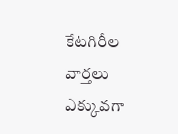కేటగిరీల వార్తలు ఎక్కువగా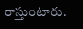రాస్తుంటారు.